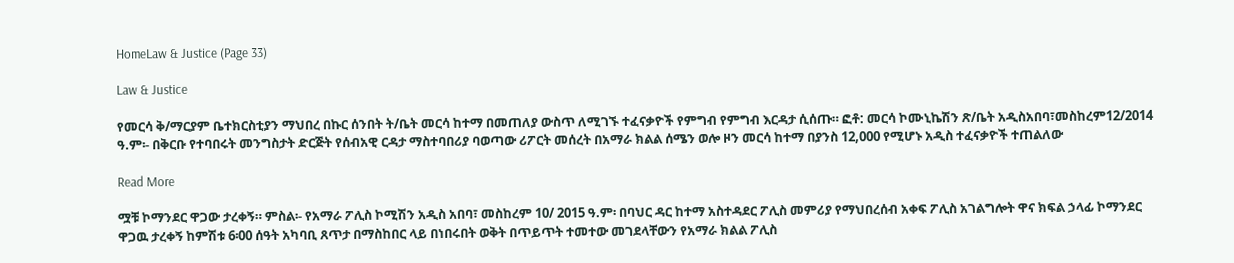HomeLaw & Justice (Page 33)

Law & Justice

የመርሳ ቅ/ማርያም ቤተክርስቲያን ማህበረ በኩር ሰንበት ት/ቤት መርሳ ከተማ በመጠለያ ውስጥ ለሚገኙ ተፈናቃዮች የምግብ የምግብ እርዳታ ሲሰጡ። ፎቶ: መርሳ ኮሙኒኬሽን ጽ/ቤት አዲስአበባ፣መስከረም12/2014 ዓ.ም፡- በቅርቡ የተባበሩት መንግስታት ድርጅት የሰብአዊ ርዳታ ማስተባበሪያ ባወጣው ሪፖርት መሰረት በአማራ ክልል ሰሜን ወሎ ዞን መርሳ ከተማ በያንስ 12,000 የሚሆኑ አዲስ ተፈናቃዮች ተጠልለው

Read More

ሟቹ ኮማንደር ዋጋው ታረቀኝ። ምስል፡- የአማራ ፖሊስ ኮሚሽን አዲስ አበባ፣ መስከረም 10/ 2015 ዓ.ም፡ በባህር ዳር ከተማ አስተዳደር ፖሊስ መምሪያ የማህበረሰብ አቀፍ ፖሊስ አገልግሎት ዋና ክፍል ኃላፊ ኮማንደር ዋጋዉ ታረቀኝ ከምሽቱ 6፡00 ሰዓት አካባቢ ጸጥታ በማስከበር ላይ በነበሩበት ወቅት በጥይጥት ተመተው መገደላቸውን የአማራ ክልል ፖሊስ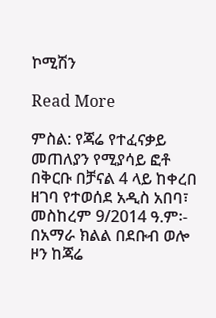ኮሚሽን

Read More

ምስል: የጃሬ የተፈናቃይ መጠለያን የሚያሳይ ፎቶ በቅርቡ በቻናል 4 ላይ ከቀረበ ዘገባ የተወሰደ አዲስ አበባ፣ መስከረም 9/2014 ዓ.ም፡- በአማራ ክልል በደቡብ ወሎ ዞን ከጃሬ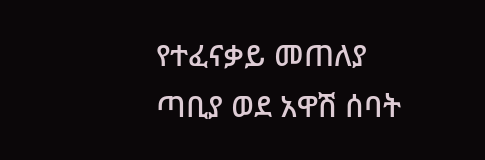የተፈናቃይ መጠለያ ጣቢያ ወደ አዋሽ ሰባት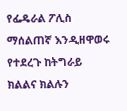የፌዴራል ፖሊስ ማሰልጠኛ እንዲዘዋወሩ የተደረጉ ከትግራይ ክልልና ክልሉን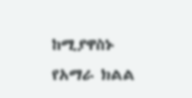ከሚያዋስኑ የአማራ ክልል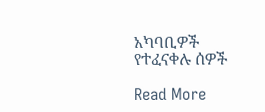አካባቢዎች የተፈናቀሉ ሰዎች

Read More